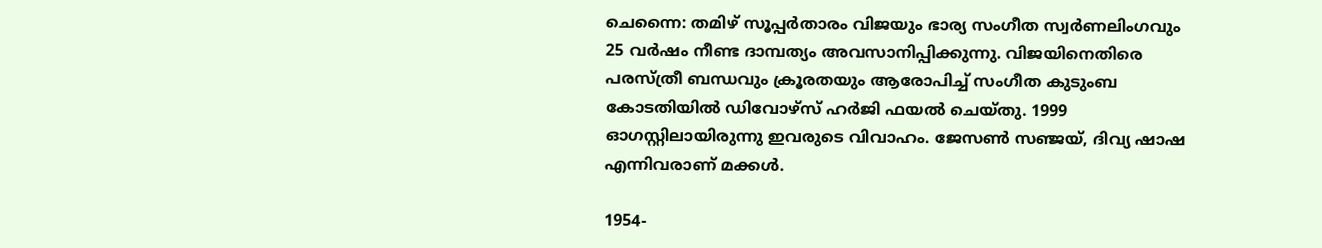ചെന്നൈ: തമിഴ് സൂപ്പര്‍താരം വിജയും ഭാര്യ സംഗീത സ്വര്‍ണലിംഗവും 25 വര്‍ഷം നീണ്ട ദാമ്പത്യം അവസാനിപ്പിക്കുന്നു. വിജയിനെതിരെ പരസ്ത്രീ ബന്ധവും ക്രൂരതയും ആരോപിച്ച് സംഗീത കുടുംബ കോടതിയില്‍ ഡിവോഴ്‌സ് ഹര്‍ജി ഫയല്‍ ചെയ്തു. 1999 ഓഗസ്റ്റിലായിരുന്നു ഇവരുടെ വിവാഹം. ജേസണ്‍ സഞ്ജയ്, ദിവ്യ ഷാഷ എന്നിവരാണ് മക്കള്‍.

1954-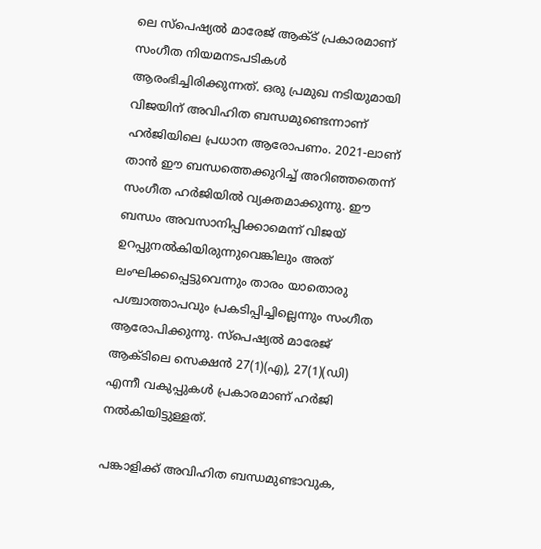ലെ സ്‌പെഷ്യല്‍ മാരേജ് ആക്ട് പ്രകാരമാണ് സംഗീത നിയമനടപടികള്‍ ആരംഭിച്ചിരിക്കുന്നത്. ഒരു പ്രമുഖ നടിയുമായി വിജയിന് അവിഹിത ബന്ധമുണ്ടെന്നാണ് ഹര്‍ജിയിലെ പ്രധാന ആരോപണം. 2021-ലാണ് താന്‍ ഈ ബന്ധത്തെക്കുറിച്ച് അറിഞ്ഞതെന്ന് സംഗീത ഹര്‍ജിയില്‍ വ്യക്തമാക്കുന്നു. ഈ ബന്ധം അവസാനിപ്പിക്കാമെന്ന് വിജയ് ഉറപ്പുനല്‍കിയിരുന്നുവെങ്കിലും അത് ലംഘിക്കപ്പെട്ടുവെന്നും താരം യാതൊരു പശ്ചാത്താപവും പ്രകടിപ്പിച്ചില്ലെന്നും സംഗീത ആരോപിക്കുന്നു. സ്‌പെഷ്യല്‍ മാരേജ് ആക്ടിലെ സെക്ഷന്‍ 27(1)(എ), 27(1)(ഡി) എന്നീ വകുപ്പുകള്‍ പ്രകാരമാണ് ഹര്‍ജി നല്‍കിയിട്ടുള്ളത്.

പങ്കാളിക്ക് അവിഹിത ബന്ധമുണ്ടാവുക,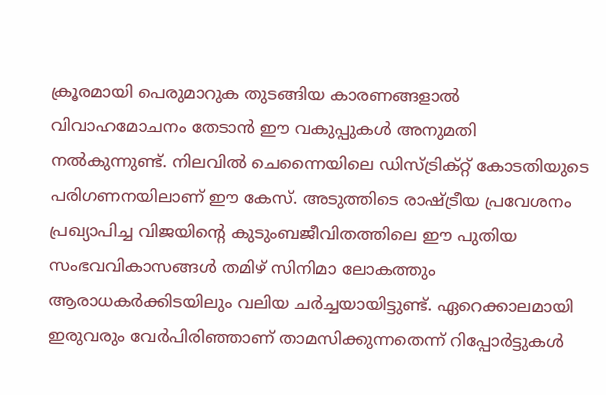ക്രൂരമായി പെരുമാറുക തുടങ്ങിയ കാരണങ്ങളാല്‍ വിവാഹമോചനം തേടാന്‍ ഈ വകുപ്പുകള്‍ അനുമതി നല്‍കുന്നുണ്ട്. നിലവില്‍ ചെന്നൈയിലെ ഡിസ്ട്രിക്റ്റ് കോടതിയുടെ പരിഗണനയിലാണ് ഈ കേസ്. അടുത്തിടെ രാഷ്ട്രീയ പ്രവേശനം പ്രഖ്യാപിച്ച വിജയിന്റെ കുടുംബജീവിതത്തിലെ ഈ പുതിയ സംഭവവികാസങ്ങള്‍ തമിഴ് സിനിമാ ലോകത്തും ആരാധകര്‍ക്കിടയിലും വലിയ ചര്‍ച്ചയായിട്ടുണ്ട്. ഏറെക്കാലമായി ഇരുവരും വേര്‍പിരിഞ്ഞാണ് താമസിക്കുന്നതെന്ന് റിപ്പോര്‍ട്ടുകള്‍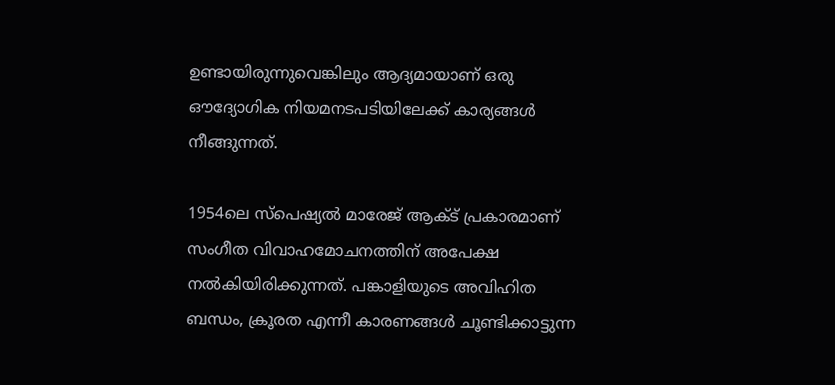ഉണ്ടായിരുന്നുവെങ്കിലും ആദ്യമായാണ് ഒരു ഔദ്യോഗിക നിയമനടപടിയിലേക്ക് കാര്യങ്ങള്‍ നീങ്ങുന്നത്.

1954ലെ സ്‌പെഷ്യല്‍ മാരേജ് ആക്ട് പ്രകാരമാണ് സംഗീത വിവാഹമോചനത്തിന് അപേക്ഷ നല്‍കിയിരിക്കുന്നത്. പങ്കാളിയുടെ അവിഹിത ബന്ധം, ക്രൂരത എന്നീ കാരണങ്ങള്‍ ചൂണ്ടിക്കാട്ടുന്ന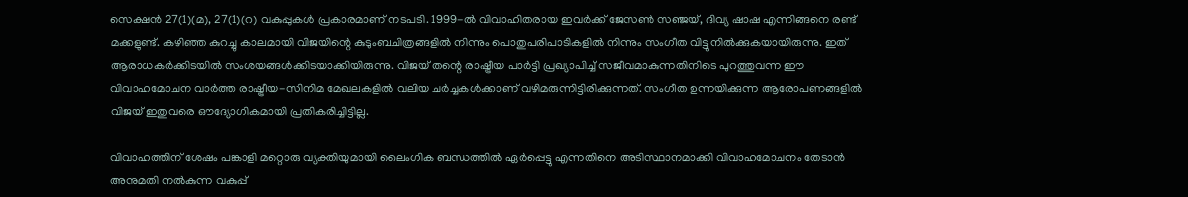സെക്ഷന്‍ 27(1)(മ), 27(1)(റ) വകുപ്പുകള്‍ പ്രകാരമാണ് നടപടി. 1999-ല്‍ വിവാഹിതരായ ഇവര്‍ക്ക് ജേസണ്‍ സഞ്ജയ്, ദിവ്യ ഷാഷ എന്നിങ്ങനെ രണ്ട് മക്കളുണ്ട്. കഴിഞ്ഞ കുറച്ചു കാലമായി വിജയിന്റെ കുടുംബചിത്രങ്ങളില്‍ നിന്നും പൊതുപരിപാടികളില്‍ നിന്നും സംഗീത വിട്ടുനില്‍ക്കുകയായിരുന്നു. ഇത് ആരാധകര്‍ക്കിടയില്‍ സംശയങ്ങള്‍ക്കിടയാക്കിയിരുന്നു. വിജയ് തന്റെ രാഷ്ട്രീയ പാര്‍ട്ടി പ്രഖ്യാപിച്ച് സജീവമാകുന്നതിനിടെ പുറത്തുവന്ന ഈ വിവാഹമോചന വാര്‍ത്ത രാഷ്ട്രീയ-സിനിമ മേഖലകളില്‍ വലിയ ചര്‍ച്ചകള്‍ക്കാണ് വഴിമരുന്നിട്ടിരിക്കുന്നത്. സംഗീത ഉന്നയിക്കുന്ന ആരോപണങ്ങളില്‍ വിജയ് ഇതുവരെ ഔദ്യോഗികമായി പ്രതികരിച്ചിട്ടില്ല.

വിവാഹത്തിന് ശേഷം പങ്കാളി മറ്റൊരു വ്യക്തിയുമായി ലൈംഗിക ബന്ധത്തില്‍ ഏര്‍പ്പെട്ടു എന്നതിനെ അടിസ്ഥാനമാക്കി വിവാഹമോചനം തേടാന്‍ അനുമതി നല്‍കുന്ന വകുപ്പ്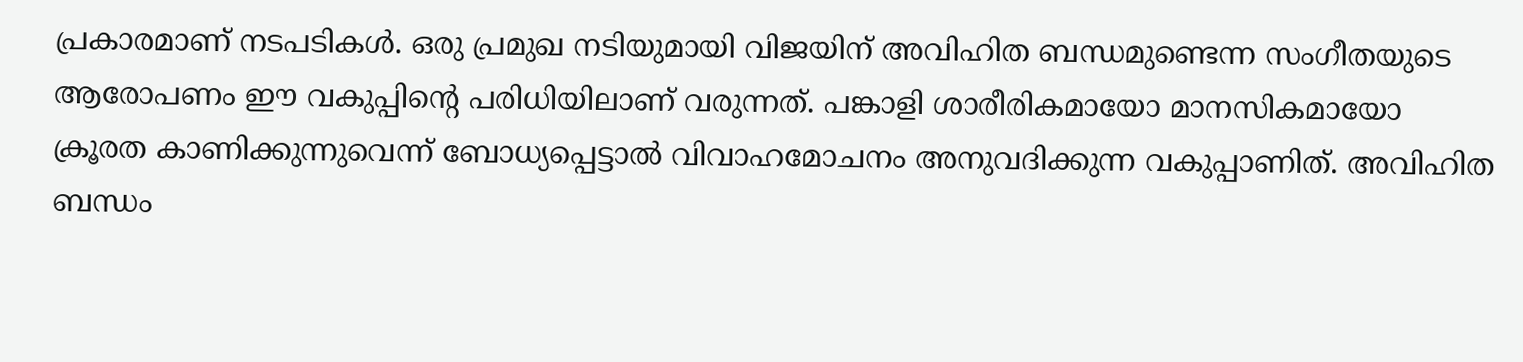പ്രകാരമാണ് നടപടികള്‍. ഒരു പ്രമുഖ നടിയുമായി വിജയിന് അവിഹിത ബന്ധമുണ്ടെന്ന സംഗീതയുടെ ആരോപണം ഈ വകുപ്പിന്റെ പരിധിയിലാണ് വരുന്നത്. പങ്കാളി ശാരീരികമായോ മാനസികമായോ ക്രൂരത കാണിക്കുന്നുവെന്ന് ബോധ്യപ്പെട്ടാല്‍ വിവാഹമോചനം അനുവദിക്കുന്ന വകുപ്പാണിത്. അവിഹിത ബന്ധം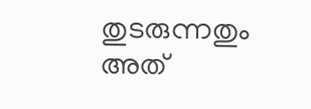തുടരുന്നതും അത്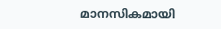മാനസികമായി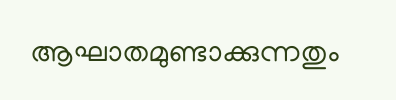ആഘാതമുണ്ടാക്കുന്നതും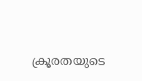ക്രൂരതയുടെ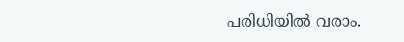പരിധിയില്‍ വരാം.